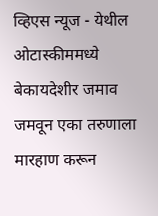व्हिएस न्यूज - येथील ओटास्कीममध्ये बेकायदेशीर जमाव जमवून एका तरुणाला मारहाण करून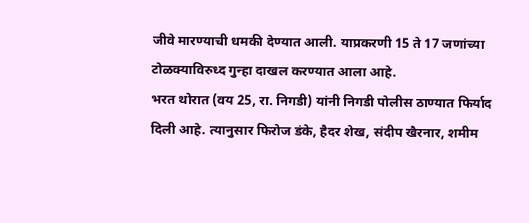जीवे मारण्याची धमकी देण्यात आली. याप्रकरणी 15 ते 17 जणांच्या टोळक्याविरुध्द गुन्हा दाखल करण्यात आला आहे.
भरत थोरात (वय 25, रा. निगडी) यांनी निगडी पोलीस ठाण्यात फिर्याद दिली आहे. त्यानुसार फिरोज डंके, हैदर शेख, संदीप खैरनार, शमीम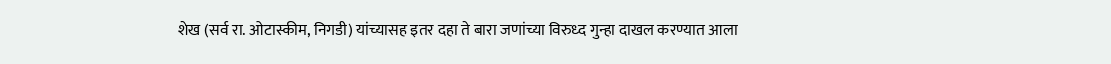शेख (सर्व रा. ओटास्कीम, निगडी) यांच्यासह इतर दहा ते बारा जणांच्या विरुध्द गुन्हा दाखल करण्यात आला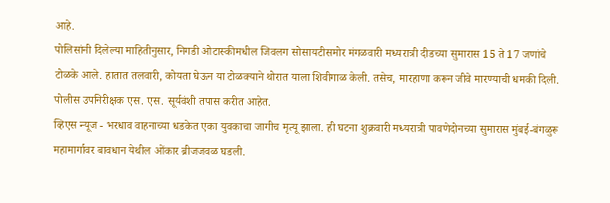आहे.
पोलिसांनी दिलेल्या माहितीनुसार, निगडी ओटास्कीमधील जिवलग सोसायटीसमोर मंगळवारी मध्यरात्री दीडच्या सुमारास 15 ते 17 जणांचे टोळके आले. हातात तलवारी, कोयता घेऊन या टोळक्याने थोरात याला शिवीगाळ केली. तसेच, मारहाणा करून जीवे मारण्याची धमकी दिली.
पोलीस उपनिरीक्षक एस. एस. सूर्यवंशी तपास करीत आहेत.
व्हिएस न्यूज - भरधाव वाहनाच्या धडकेत एका युवकाचा जागीच मृत्यू झाला. ही घटना शुक्रवारी मध्यरात्री पावणेदोनच्या सुमारास मुंबई-बंगळुरू महामार्गावर बावधान येथील ओंकार ब्रीजजवळ घडली.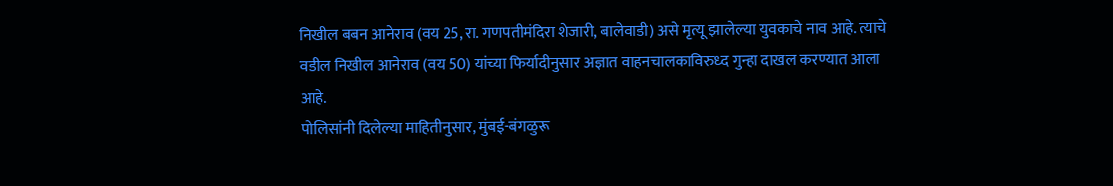निखील बबन आनेराव (वय 25, रा. गणपतीमंदिरा शेजारी, बालेवाडी) असे मृत्यू झालेल्या युवकाचे नाव आहे. त्याचे वडील निखील आनेराव (वय 50) यांच्या फिर्यादीनुसार अज्ञात वाहनचालकाविरुध्द गुन्हा दाखल करण्यात आला आहे.
पोलिसांनी दिलेल्या माहितीनुसार, मुंबई-बंगळुरू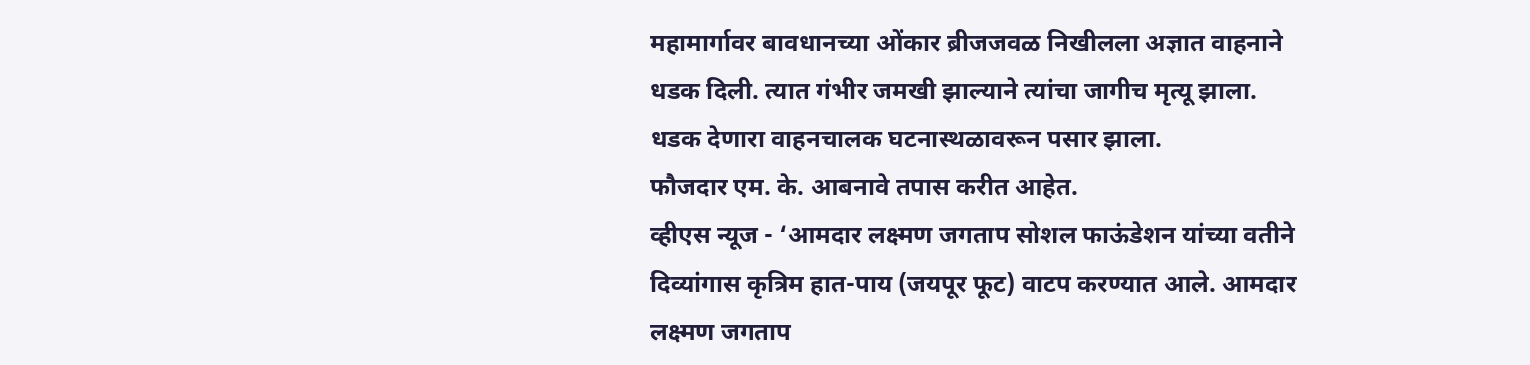महामार्गावर बावधानच्या ओंकार ब्रीजजवळ निखीलला अज्ञात वाहनाने धडक दिली. त्यात गंभीर जमखी झाल्याने त्यांचा जागीच मृत्यू झाला. धडक देणारा वाहनचालक घटनास्थळावरून पसार झाला.
फौजदार एम. के. आबनावे तपास करीत आहेत.
व्हीएस न्यूज - ‘आमदार लक्ष्मण जगताप सोशल फाऊंडेशन यांच्या वतीने दिव्यांगास कृत्रिम हात-पाय (जयपूर फूट) वाटप करण्यात आले. आमदार लक्ष्मण जगताप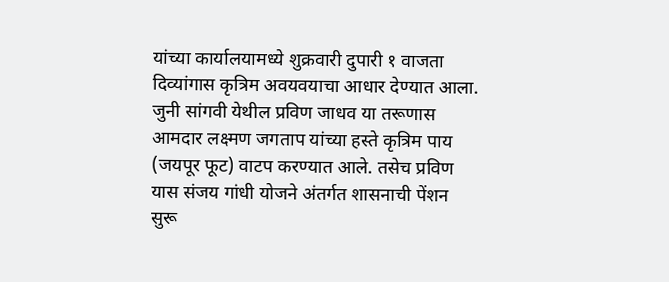यांच्या कार्यालयामध्ये शुक्रवारी दुपारी १ वाजता दिव्यांगास कृत्रिम अवयवयाचा आधार देण्यात आला.
जुनी सांगवी येथील प्रविण जाधव या तरूणास आमदार लक्ष्मण जगताप यांच्या हस्ते कृत्रिम पाय (जयपूर फूट) वाटप करण्यात आले. तसेच प्रविण यास संजय गांधी योजने अंतर्गत शासनाची पेंशन सुरू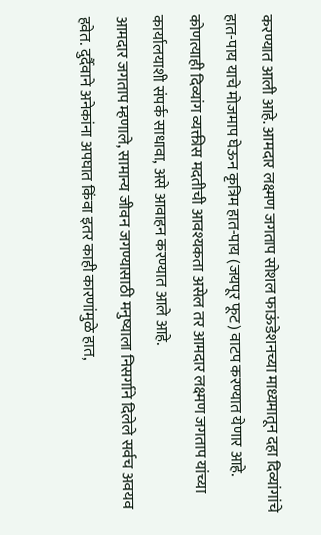करण्यात आली आहे. आमदार लक्ष्मण जगताप सोशल फाऊंडेशनच्या माध्यमातून दहा दिव्यांगांचे हात-पाय याचे मोजमाप घेऊन कृत्रिम हात-पाय (जयपूर फूट) वाटप करण्यात येणार आहे. कोणत्याही दिव्यांग व्यक्तीस मदतीची आवश्यकता असेल तर आमदार लक्ष्मण जगताप यांच्या कार्यालयाशी संपर्क साधावा, असे आवाहन करण्यात आले आहे.
आमदार जगताप म्हणाले, सामान्य जीवन जगण्यासाठी मनुष्याला निसर्गाने दिलेले सर्वच अवयव हवेत. दुर्दैवाने अनेकांना अपघात किंवा इतर काही कारणांमुळे हात,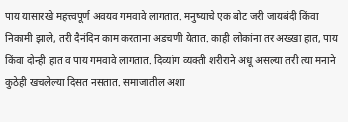पाय यासारखे महत्त्वपूर्ण अवयव गमवावे लागतात. मनुष्याचे एक बोट जरी जायबंदी किंवा निकामी झाले, तरी दैनंदिन काम करताना अडचणी येतात. काही लोकांना तर अख्खा हात, पाय किंवा दोन्ही हात व पाय गमवावे लागतात. दिव्यांग व्यक्ती शरीराने अधू असल्या तरी त्या मनाने कुठेही खचलेल्या दिसत नसतात. समाजातील अशा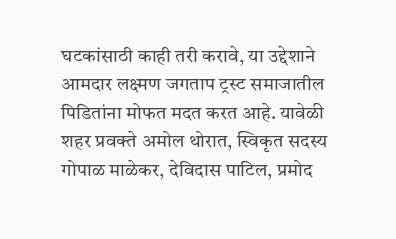घटकांसाठी काही तरी करावे, या उद्देशाने आमदार लक्ष्मण जगताप ट्रस्ट समाजातील पिडितांना मोफत मदत करत आहे. यावेळी शहर प्रवक्ते अमोल थोरात, स्विकृत सदस्य गोपाळ माळेकर, देविदास पाटिल, प्रमोद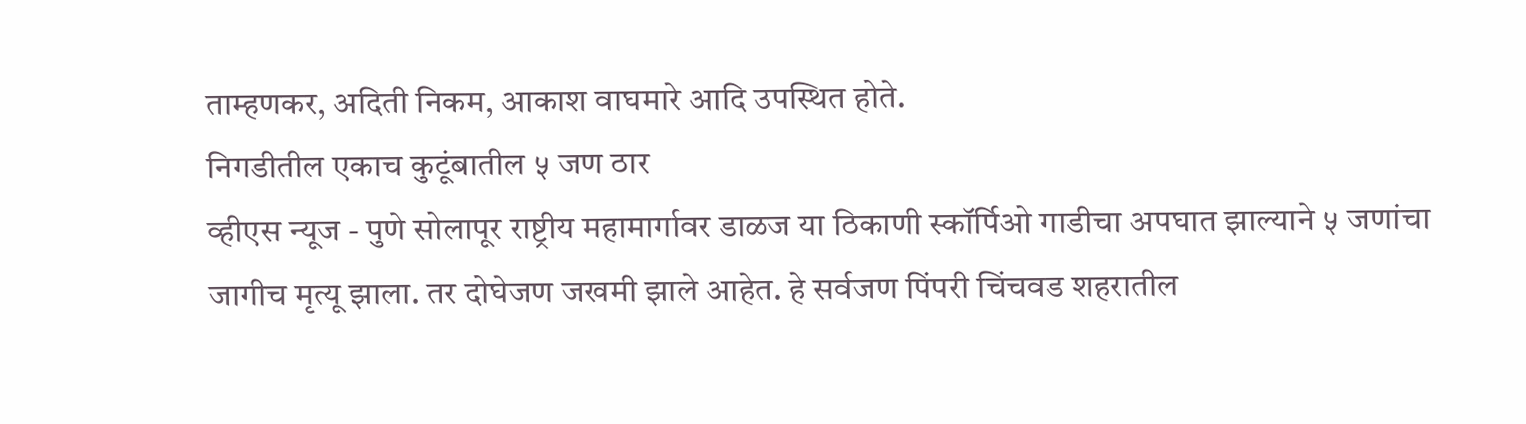ताम्हणकर, अदिती निकम, आकाश वाघमारे आदि उपस्थित होते.
निगडीतील एकाच कुटूंबातील ५ जण ठार
व्हीएस न्यूज - पुणे सोलापूर राष्ट्रीय महामार्गावर डाळज या ठिकाणी स्कॉर्पिओ गाडीचा अपघात झाल्याने ५ जणांचा जागीच मृत्यू झाला. तर दोघेजण जखमी झाले आहेत. हे सर्वजण पिंपरी चिंचवड शहरातील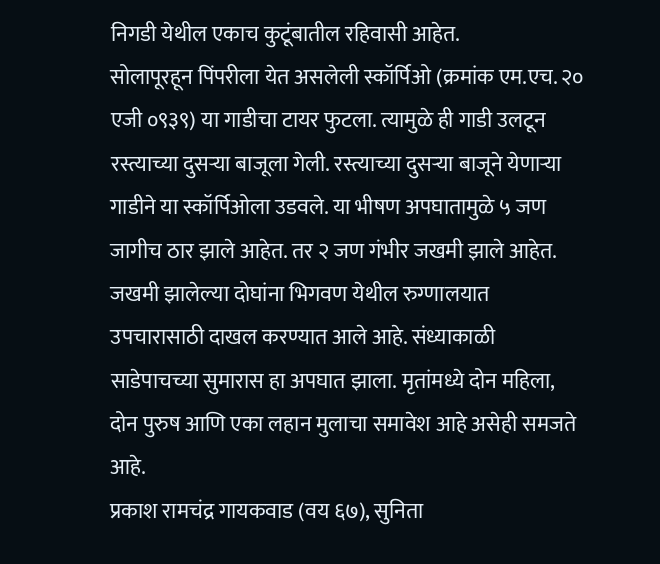निगडी येथील एकाच कुटूंबातील रहिवासी आहेत.
सोलापूरहून पिंपरीला येत असलेली स्कॉर्पिओ (क्रमांक एम.एच. २० एजी ०९३९) या गाडीचा टायर फुटला. त्यामुळे ही गाडी उलटून रस्त्याच्या दुसऱ्या बाजूला गेली. रस्त्याच्या दुसऱ्या बाजूने येणाऱ्या गाडीने या स्कॉर्पिओला उडवले. या भीषण अपघातामुळे ५ जण जागीच ठार झाले आहेत. तर २ जण गंभीर जखमी झाले आहेत. जखमी झालेल्या दोघांना भिगवण येथील रुग्णालयात उपचारासाठी दाखल करण्यात आले आहे. संध्याकाळी साडेपाचच्या सुमारास हा अपघात झाला. मृतांमध्ये दोन महिला, दोन पुरुष आणि एका लहान मुलाचा समावेश आहे असेही समजते आहे.
प्रकाश रामचंद्र गायकवाड (वय ६७), सुनिता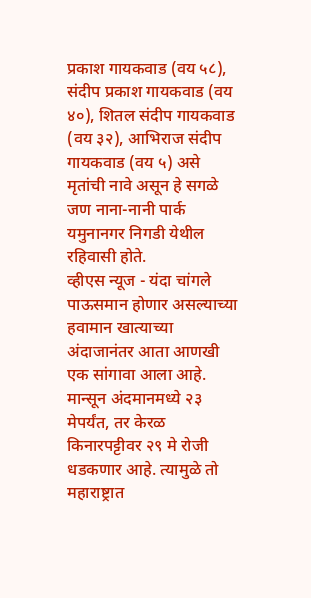प्रकाश गायकवाड (वय ५८), संदीप प्रकाश गायकवाड (वय ४०), शितल संदीप गायकवाड (वय ३२), आभिराज संदीप गायकवाड (वय ५) असे मृतांची नावे असून हे सगळे जण नाना-नानी पार्क यमुनानगर निगडी येथील रहिवासी होते.
व्हीएस न्यूज - यंदा चांगले पाऊसमान होणार असल्याच्या हवामान खात्याच्या अंदाजानंतर आता आणखी एक सांगावा आला आहे. मान्सून अंदमानमध्ये २३ मेपर्यंत, तर केरळ किनारपट्टीवर २९ मे रोजी धडकणार आहे. त्यामुळे तो महाराष्ट्रात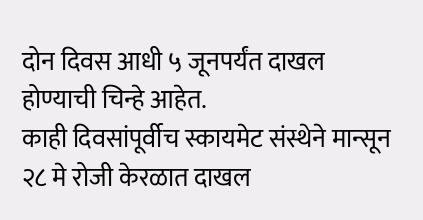दोन दिवस आधी ५ जूनपर्यंत दाखल होण्याची चिन्हे आहेत.
काही दिवसांपूर्वीच स्कायमेट संस्थेने मान्सून २८ मे रोजी केरळात दाखल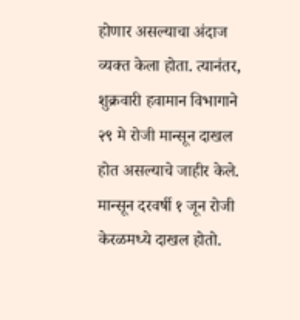होणार असल्याचा अंदाज व्यक्त केला होता. त्यानंतर, शुक्रवारी हवामान विभागाने २९ मे रोजी मान्सून दाखल होत असल्याचे जाहीर केले. मान्सून दरवर्षी १ जून रोजी केरळमध्ये दाखल होतो.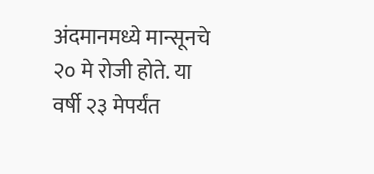अंदमानमध्ये मान्सूनचे २० मे रोजी होते. या वर्षी २३ मेपर्यंत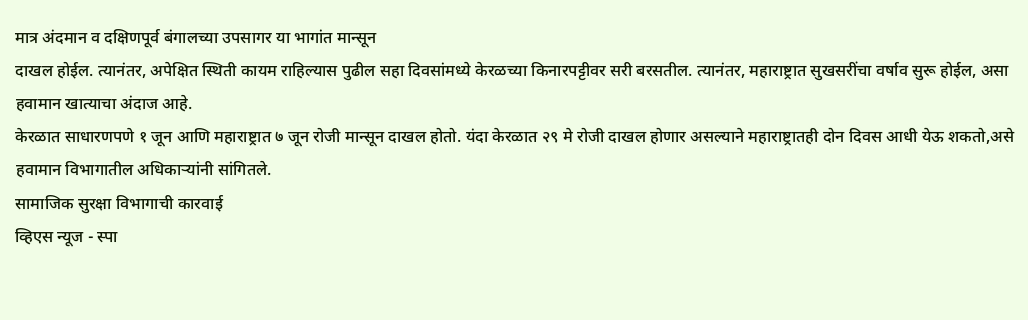मात्र अंदमान व दक्षिणपूर्व बंगालच्या उपसागर या भागांत मान्सून
दाखल होईल. त्यानंतर, अपेक्षित स्थिती कायम राहिल्यास पुढील सहा दिवसांमध्ये केरळच्या किनारपट्टीवर सरी बरसतील. त्यानंतर, महाराष्ट्रात सुखसरींचा वर्षाव सुरू होईल, असा हवामान खात्याचा अंदाज आहे.
केरळात साधारणपणे १ जून आणि महाराष्ट्रात ७ जून रोजी मान्सून दाखल होतो. यंदा केरळात २९ मे रोजी दाखल होणार असल्याने महाराष्ट्रातही दोन दिवस आधी येऊ शकतो,असे हवामान विभागातील अधिकाऱ्यांनी सांगितले.
सामाजिक सुरक्षा विभागाची कारवाई
व्हिएस न्यूज - स्पा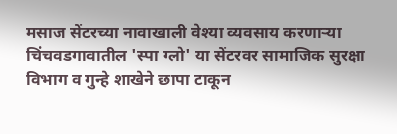मसाज सेंटरच्या नावाखाली वेश्या व्यवसाय करणाऱ्या चिंचवडगावातील 'स्पा ग्लो' या सेंटरवर सामाजिक सुरक्षा विभाग व गुन्हे शाखेने छापा टाकून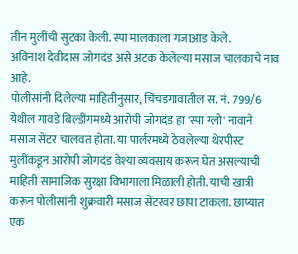तीन मुलींची सुटका केली. स्पा मालकाला गजाआड केले.
अविनाश देवीदास जोगदंड असे अटक केलेल्या मसाज चालकाचे नाव आहे.
पोलीसांनी दिलेल्या माहितीनुसार, चिंचडगावातील स. नं. 799/6 येथील गावडे बिल्डींगमध्ये आरोपी जोगदंड हा 'स्पा ग्लो' नावाने मसाज सेंटर चालवत होता. या पार्लरमध्ये ठेवलेल्या थेरपीस्ट मुलींकडून आरोपी जोगदंड वेश्या व्यवसाय करून घेत असल्याची माहिती सामाजिक सुरक्षा विभागाला मिळाली होती. याची खात्री करून पोलीसांनी शुक्रवारी मसाज सेंटरवर छापा टाकला. छाप्यात एक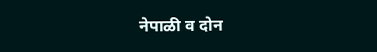नेपाळी व दोन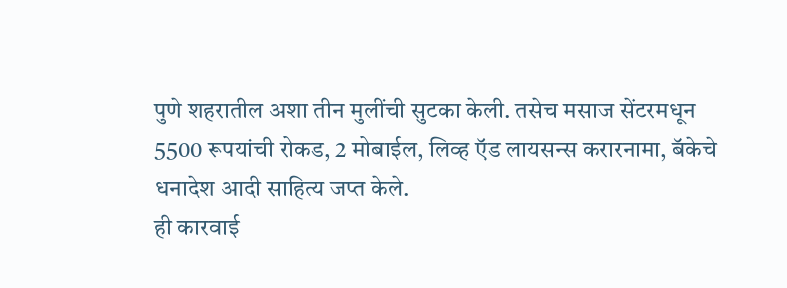पुणे शहरातील अशा तीन मुलींची सुटका केली. तसेच मसाज सेंटरमधून 5500 रूपयांची रोकड, 2 मोबाईल, लिव्ह ऍड लायसन्स करारनामा, बॅकेचे धनादेश आदी साहित्य जप्त केले.
ही कारवाई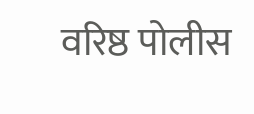वरिष्ठ पोलीस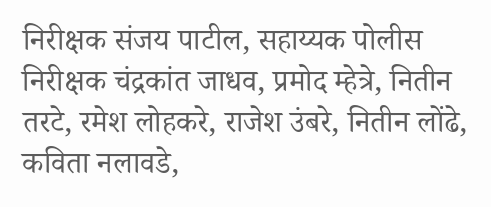निरीक्षक संजय पाटील, सहाय्यक पोलीस निरीक्षक चंद्रकांत जाधव, प्रमोद म्हेत्रे, नितीन तरटे, रमेश लोहकरे, राजेश उंबरे, नितीन लोंढे, कविता नलावडे,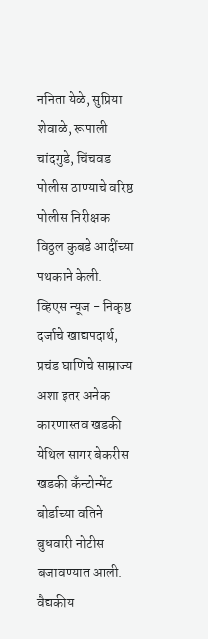ननिता येळे, सुप्रिया शेवाळे, रूपाली चांदगुडे, चिंचवड पोलीस ठाण्याचे वरिष्ठ पोलीस निरीक्षक विठ्ठल कुबडे आदींच्या पथकाने केली.
व्हिएस न्यूज - निकृष्ठ दर्जाचे खाद्यपदार्थ, प्रचंड घाणिचे साम्राज्य अशा इतर अनेक कारणास्तव खडकी येथिल सागर बेकरीस खडकी कॅंन्टोन्मेंट बोर्डाच्या वतिने बुधवारी नोटीस बजावण्यात आली. वैद्यकीय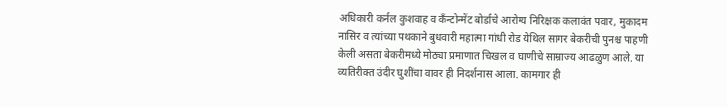अधिकारी कर्नल कुशवाह व कॅंन्टोन्मेंट बोर्डाचे आरोग्य निरिक्षक कलावंत पवार, मुकादम नासिर व त्यांच्या पथकाने बुधवारी महात्मा गांधी रोड येथिल सागर बेकरीची पुनश्च पाहणी केली असता बेकरीमध्ये मोठ्या प्रमाणात चिखल व घाणीचे साम्राज्य आढळुण आले. या व्यतिरीक्त उंदीर घुशींचा वावर ही निदर्शनास आला. कामगार ही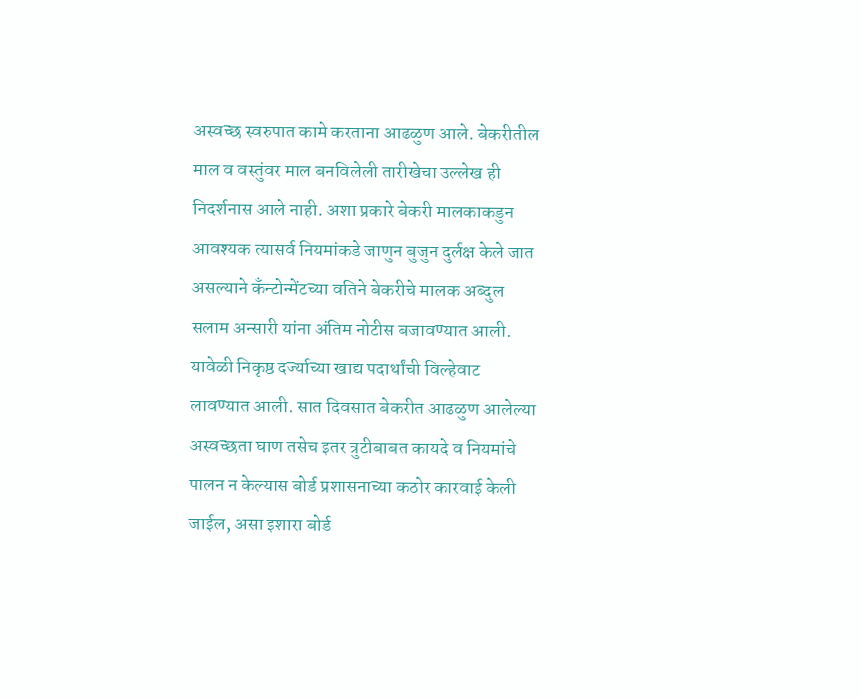अस्वच्छ स्वरुपात कामे करताना आढळुण आले. बेकरीतील माल व वस्तुंवर माल बनविलेली तारीखेचा उल्लेख ही निदर्शनास आले नाही. अशा प्रकारे बेकरी मालकाकडुन आवश्यक त्यासर्व नियमांकडे जाणुन बुजुन दुर्लक्ष केले जात असल्याने कॅंन्टोन्मेंटच्या वतिने बेकरीचे मालक अब्दुल सलाम अन्सारी यांना अंतिम नोटीस बजावण्यात आली.
यावेळी निकृष्ठ दर्ज्याच्या खाद्य पदार्थांची विल्हेवाट लावण्यात आली. सात दिवसात बेकरीत आढळुण आलेल्या अस्वच्छता घाण तसेच इतर त्रुटीबाबत कायदे व नियमांचे पालन न केल्यास बोर्ड प्रशासनाच्या कठोर कारवाई केली जाईल, असा इशारा बोर्ड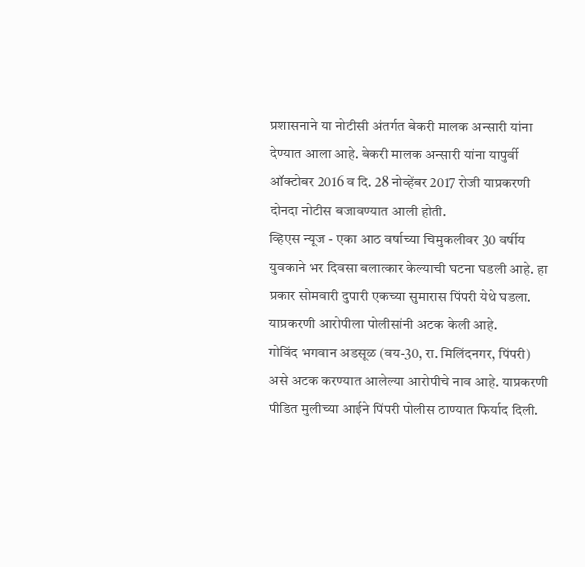प्रशासनाने या नोटीसी अंतर्गत बेकरी मालक अन्सारी यांना देण्यात आला आहे. बेकरी मालक अन्सारी यांना यापुर्वी ऑक्टोबर 2016 व दि. 28 नोव्हेंबर 2017 रोजी याप्रकरणी दोनदा नोटीस बजावण्यात आली होती.
व्हिएस न्यूज - एका आठ वर्षाच्या चिमुकलीवर 30 वर्षीय युवकाने भर दिवसा बलात्कार केल्याची घटना घडली आहे. हा प्रकार सोमवारी दुपारी एकच्या सुमारास पिंपरी येथे घडला. याप्रकरणी आरोपीला पोलीसांनी अटक केली आहे.
गोविंद भगवान अडसूळ (वय-30, रा. मिलिंदनगर, पिंपरी) असे अटक करण्यात आलेल्या आरोपीचे नाव आहे. याप्रकरणी पीडित मुलीच्या आईने पिंपरी पोलीस ठाण्यात फिर्याद दिली.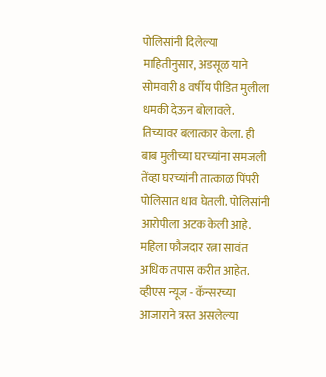पोलिसांनी दिलेल्या माहितीनुसार, अडसूळ याने सोमवारी 8 वर्षीय पीडित मुलीला धमकी देऊन बोलावले. तिच्यावर बलात्कार केला. ही बाब मुलीच्या घरच्यांना समजली तेंव्हा घरच्यांनी तात्काळ पिंपरी पोलिसात धाव घेतली. पोलिसांनी आरोपीला अटक केली आहे.
महिला फौजदार रत्ना सावंत अधिक तपास करीत आहेत.
व्हीएस न्यूज - कॅन्सरच्या आजाराने त्रस्त असलेल्या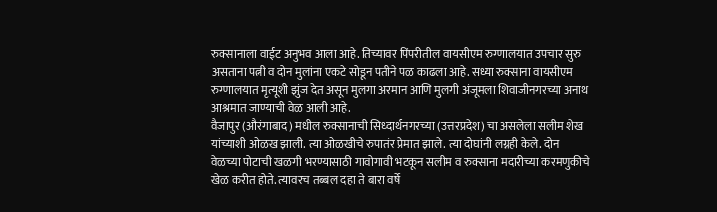रुक्सानाला वाईट अनुभव आला आहे. तिच्यावर पिंपरीतील वायसीएम रुग्णालयात उपचार सुरु असताना पत्नी व दोन मुलांना एकटे सोडून पतीने पळ काढला आहे. सध्या रुक्साना वायसीएम रुग्णालयात मृत्यूशी झुंज देत असून मुलगा अरमान आणि मुलगी अंजूमला शिवाजीनगरच्या अनाथ आश्रमात जाण्याची वेळ आली आहे.
वैजापुर (औरंगाबाद) मधील रुक्सानाची सिध्दार्थनगरच्या (उत्तरप्रदेश) चा असलेला सलीम शेख यांच्याशी ओळख झाली. त्या ओळखीचे रुपातंर प्रेमात झाले. त्या दोघांनी लग्नही केले. दोन वेळच्या पोटाची खळगी भरण्यासाठी गावोगावी भटकून सलीम व रुक्साना मदारीच्या करमणुकीचे खेळ करीत होते. त्यावरच तब्बल दहा ते बारा वर्षे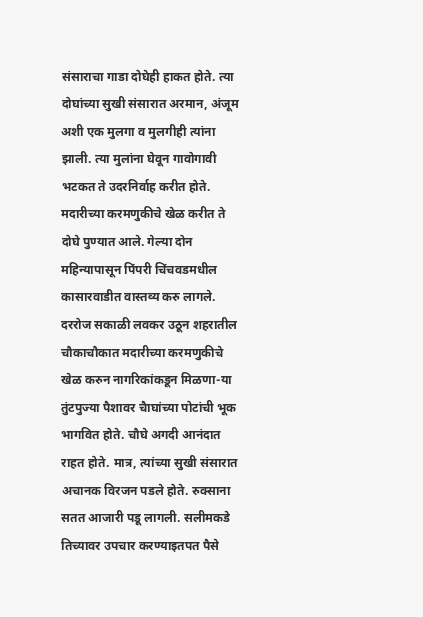संसाराचा गाडा दोघेही हाकत होते. त्या दोघांच्या सुखी संसारात अरमान, अंजूम अशी एक मुलगा व मुलगीही त्यांना झाली. त्या मुलांना घेवून गावोगावी भटकत ते उदरनिर्वाह करीत होते.
मदारीच्या करमणुकीचे खेळ करीत ते दोघे पुण्यात आले. गेल्या दोन महिन्यापासून पिंपरी चिंचवडमधील कासारवाडीत वास्तव्य करु लागले. दररोज सकाळी लवकर उठून शहरातील चौकाचौकात मदारीच्या करमणुकीचे खेळ करुन नागरिकांकडून मिळणा-या तुंटपुज्या पैशावर चैाघांच्या पोटांची भूक भागवित होते. चौघे अगदी आनंदात राहत होते. मात्र, त्यांच्या सुखी संसारात अचानक विरजन पडले होते. रुक्साना सतत आजारी पडू लागली. सलीमकडे तिच्यावर उपचार करण्याइतपत पैसे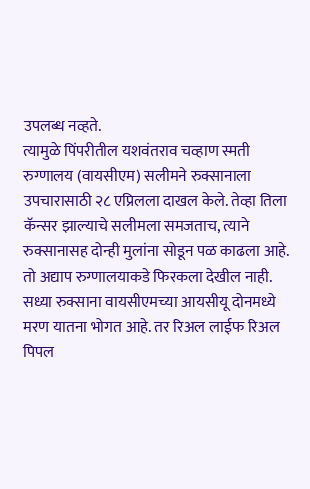उपलब्ध नव्हते.
त्यामुळे पिंपरीतील यशवंतराव चव्हाण स्मती रुग्णालय (वायसीएम) सलीमने रुक्सानाला उपचारासाठी २८ एप्रिलला दाखल केले. तेव्हा तिला कॅन्सर झाल्याचे सलीमला समजताच, त्याने रुक्सानासह दोन्ही मुलांना सोडून पळ काढला आहे. तो अद्याप रुग्णालयाकडे फिरकला देखील नाही. सध्या रुक्साना वायसीएमच्या आयसीयू दोनमध्ये मरण यातना भोगत आहे. तर रिअल लाईफ रिअल पिपल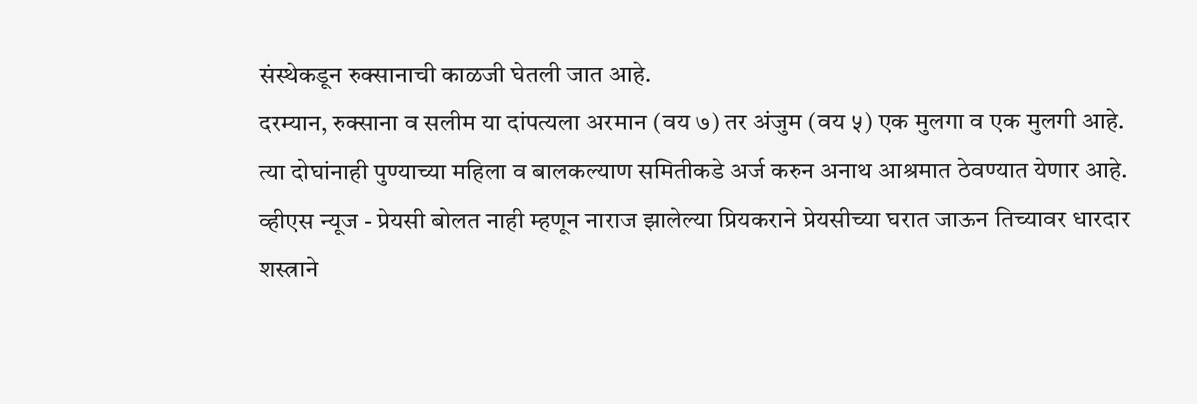संस्थेकडून रुक्सानाची काळजी घेतली जात आहे.
दरम्यान, रुक्साना व सलीम या दांपत्यला अरमान (वय ७) तर अंजुम (वय ५) एक मुलगा व एक मुलगी आहे. त्या दोघांनाही पुण्याच्या महिला व बालकल्याण समितीकडे अर्ज करुन अनाथ आश्रमात ठेवण्यात येणार आहे.
व्हीएस न्यूज - प्रेयसी बोलत नाही म्हणून नाराज झालेल्या प्रियकराने प्रेयसीच्या घरात जाऊन तिच्यावर धारदार शस्त्राने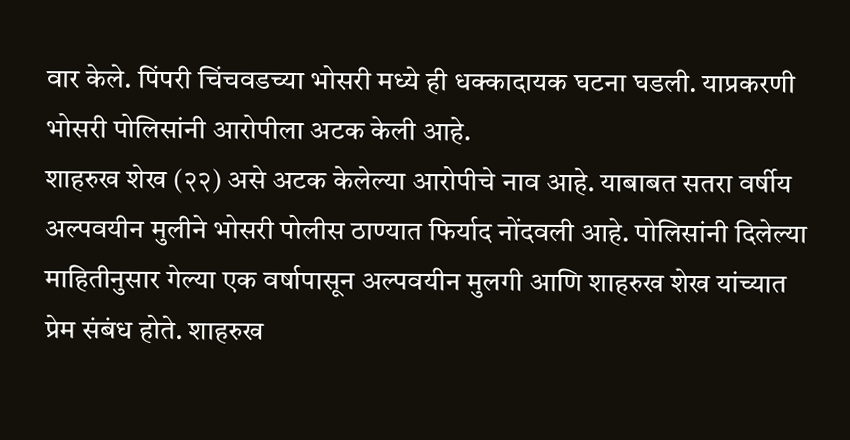वार केले. पिंपरी चिंचवडच्या भोसरी मध्ये ही धक्कादायक घटना घडली. याप्रकरणी भोसरी पोलिसांनी आरोपीला अटक केली आहे.
शाहरुख शेख (२२) असे अटक केलेल्या आरोपीचे नाव आहे. याबाबत सतरा वर्षीय अल्पवयीन मुलीने भोसरी पोलीस ठाण्यात फिर्याद नोंदवली आहे. पोलिसांनी दिलेल्या माहितीनुसार गेल्या एक वर्षापासून अल्पवयीन मुलगी आणि शाहरुख शेख यांच्यात प्रेम संबंध होते. शाहरुख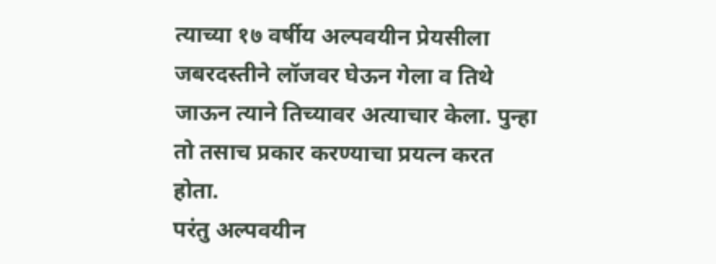त्याच्या १७ वर्षीय अल्पवयीन प्रेयसीला जबरदस्तीने लॉजवर घेऊन गेला व तिथे जाऊन त्याने तिच्यावर अत्याचार केला. पुन्हा तो तसाच प्रकार करण्याचा प्रयत्न करत होता.
परंतु अल्पवयीन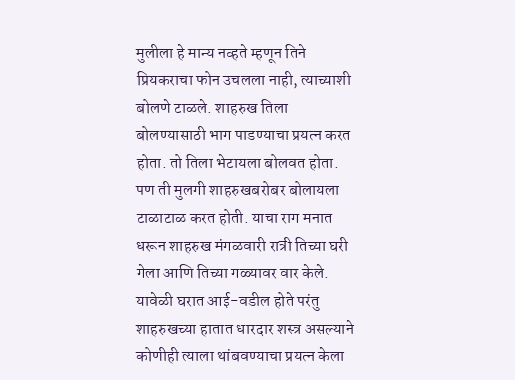मुलीला हे मान्य नव्हते म्हणून तिने प्रियकराचा फोन उचलला नाही, त्याच्याशी बोलणे टाळले. शाहरुख तिला बोलण्यासाठी भाग पाडण्याचा प्रयत्न करत होता. तो तिला भेटायला बोलवत होता. पण ती मुलगी शाहरुखबरोबर बोलायला टाळाटाळ करत होती. याचा राग मनात धरून शाहरुख मंगळवारी रात्री तिच्या घरी गेला आणि तिच्या गळ्यावर वार केले. यावेळी घरात आई-वडील होते परंतु शाहरुखच्या हातात धारदार शस्त्र असल्याने कोणीही त्याला थांबवण्याचा प्रयत्न केला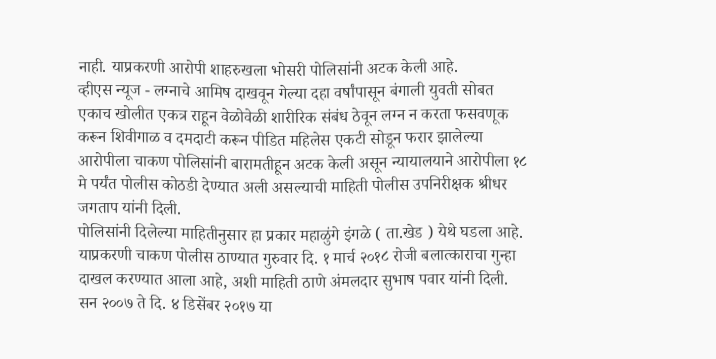नाही. याप्रकरणी आरोपी शाहरुखला भोसरी पोलिसांनी अटक केली आहे.
व्हीएस न्यूज - लग्नाचे आमिष दाखवून गेल्या दहा वर्षांपासून बंगाली युवती सोबत एकाच खोलीत एकत्र राहून वेळोवेळी शारीरिक संबंध ठेवून लग्न न करता फसवणूक करून शिवीगाळ व दमदाटी करून पीडित महिलेस एकटी सोडून फरार झालेल्या आरोपीला चाकण पोलिसांनी बारामतीहून अटक केली असून न्यायालयाने आरोपीला १८ मे पर्यंत पोलीस कोठडी देण्यात अली असल्याची माहिती पोलीस उपनिरीक्षक श्रीधर जगताप यांनी दिली.
पोलिसांनी दिलेल्या माहितीनुसार हा प्रकार महाळुंगे इंगळे ( ता.खेड ) येथे घडला आहे. याप्रकरणी चाकण पोलीस ठाण्यात गुरुवार दि. १ मार्च २०१८ रोजी बलात्काराचा गुन्हा दाखल करण्यात आला आहे, अशी माहिती ठाणे अंमलदार सुभाष पवार यांनी दिली. सन २००७ ते दि. ४ डिसेंबर २०१७ या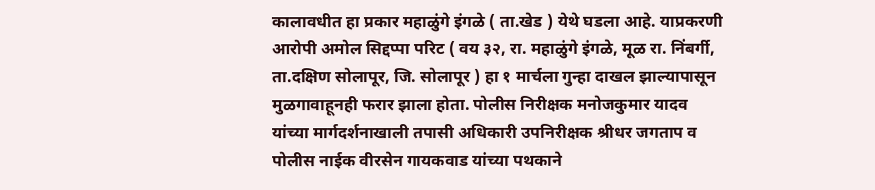कालावधीत हा प्रकार महाळुंगे इंगळे ( ता.खेड ) येथे घडला आहे. याप्रकरणी आरोपी अमोल सिद्दप्पा परिट ( वय ३२, रा. महाळुंगे इंगळे, मूळ रा. निंबर्गी, ता.दक्षिण सोलापूर, जि. सोलापूर ) हा १ मार्चला गुन्हा दाखल झाल्यापासून मुळगावाहूनही फरार झाला होता. पोलीस निरीक्षक मनोजकुमार यादव यांच्या मार्गदर्शनाखाली तपासी अधिकारी उपनिरीक्षक श्रीधर जगताप व पोलीस नाईक वीरसेन गायकवाड यांच्या पथकाने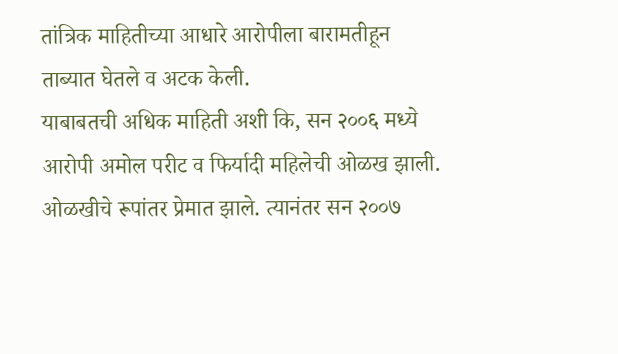तांत्रिक माहितीच्या आधारे आरोपीला बारामतीहून ताब्यात घेतले व अटक केली.
याबाबतची अधिक माहिती अशी कि, सन २००६ मध्ये आरोपी अमोल परीट व फिर्यादी महिलेची ओळख झाली. ओळखीचे रूपांतर प्रेमात झाले. त्यानंतर सन २००७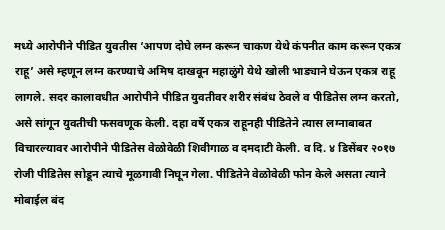मध्ये आरोपीने पीडित युवतीस ‘आपण दोघे लग्न करून चाकण येथे कंपनीत काम करून एकत्र राहू’ असे म्हणून लग्न करण्याचे अमिष दाखवून महाळुंगे येथे खोली भाड्याने घेऊन एकत्र राहू लागले. सदर कालावधीत आरोपीने पीडित युवतीवर शरीर संबंध ठेवले व पीडितेस लग्न करतो, असे सांगून युवतीची फसवणूक केली. दहा वर्षे एकत्र राहूनही पीडितेने त्यास लग्नाबाबत विचारल्यावर आरोपीने पीडितेस वेळोवेळी शिवीगाळ व दमदाटी केली. व दि. ४ डिसेंबर २०१७ रोजी पीडितेस सोडून त्याचे मूळगावी निघून गेला. पीडितेने वेळोवेळी फोन केले असता त्याने मोबाईल बंद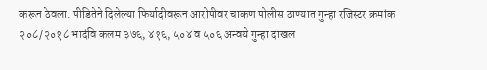करून ठेवला. पीडितेने दिलेल्या फिर्यादीवरून आरोपीवर चाकण पोलीस ठाण्यात गुन्हा रजिस्टर क्रमांक २०८/२०१८ भादंवि कलम ३७६, ४१६, ५०४ व ५०६ अन्वये गुन्हा दाखल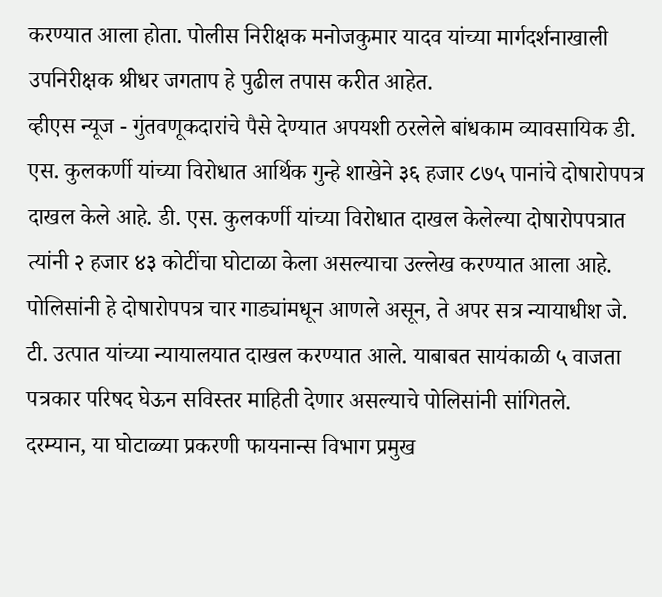करण्यात आला होता. पोलीस निरीक्षक मनोजकुमार यादव यांच्या मार्गदर्शनाखाली उपनिरीक्षक श्रीधर जगताप हे पुढील तपास करीत आहेत.
व्हीएस न्यूज - गुंतवणूकदारांचे पैसे देण्यात अपयशी ठरलेले बांधकाम व्यावसायिक डी. एस. कुलकर्णी यांच्या विरोधात आर्थिक गुन्हे शाखेने ३६ हजार ८७५ पानांचे दोषारोपपत्र दाखल केले आहे. डी. एस. कुलकर्णी यांच्या विरोधात दाखल केलेल्या दोषारोपपत्रात त्यांनी २ हजार ४३ कोटींचा घोटाळा केला असल्याचा उल्लेख करण्यात आला आहे.
पोलिसांनी हे दोषारोपपत्र चार गाड्यांमधून आणले असून, ते अपर सत्र न्यायाधीश जे. टी. उत्पात यांच्या न्यायालयात दाखल करण्यात आले. याबाबत सायंकाळी ५ वाजता पत्रकार परिषद घेऊन सविस्तर माहिती देणार असल्याचे पोलिसांनी सांगितले.
दरम्यान, या घोटाळ्या प्रकरणी फायनान्स विभाग प्रमुख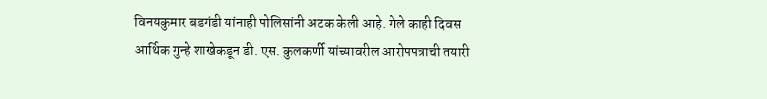विनयकुमार बडगंडी यांनाही पोलिसांनी अटक केली आहे. गेले काही दिवस आर्थिक गुन्हे शाखेकडून डी. एस. कुलकर्णी यांच्यावरील आरोपपत्राची तयारी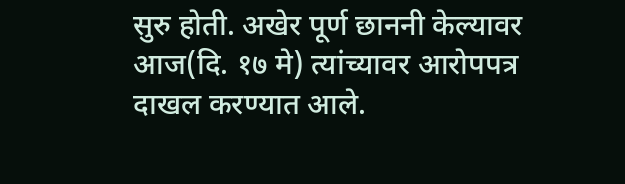सुरु होती. अखेर पूर्ण छाननी केल्यावर आज(दि. १७ मे) त्यांच्यावर आरोपपत्र दाखल करण्यात आले.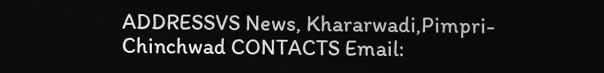ADDRESSVS News, Khararwadi,Pimpri-Chinchwad CONTACTS Email: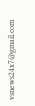vsnews24x7@gmail.com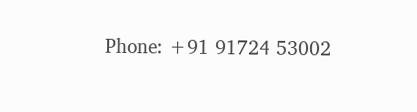Phone: +91 91724 53002